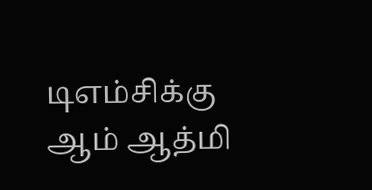டிஎம்சிக்கு ஆம் ஆத்மி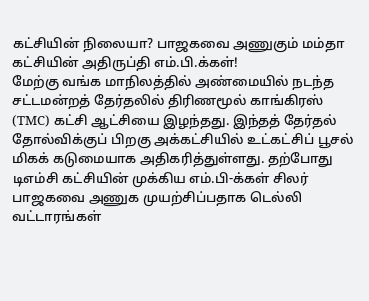கட்சியின் நிலையா? பாஜகவை அணுகும் மம்தா கட்சியின் அதிருப்தி எம்.பி.க்கள்!
மேற்கு வங்க மாநிலத்தில் அண்மையில் நடந்த சட்டமன்றத் தேர்தலில் திரிணமூல் காங்கிரஸ் (TMC) கட்சி ஆட்சியை இழந்தது. இந்தத் தேர்தல் தோல்விக்குப் பிறகு அக்கட்சியில் உட்கட்சிப் பூசல் மிகக் கடுமையாக அதிகரித்துள்ளது. தற்போது டிஎம்சி கட்சியின் முக்கிய எம்.பி-க்கள் சிலர் பாஜகவை அணுக முயற்சிப்பதாக டெல்லி வட்டாரங்கள்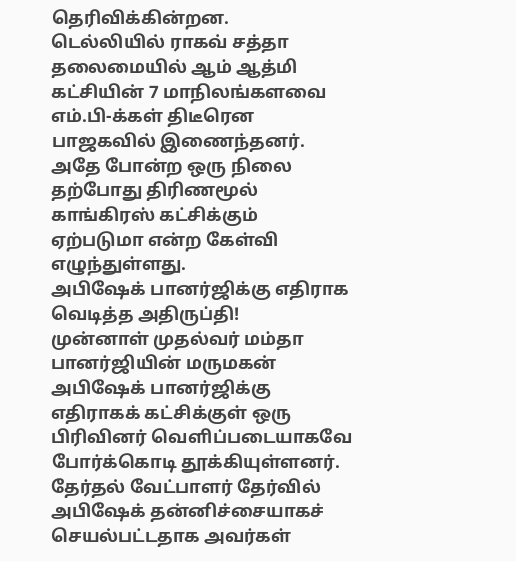தெரிவிக்கின்றன.
டெல்லியில் ராகவ் சத்தா தலைமையில் ஆம் ஆத்மி கட்சியின் 7 மாநிலங்களவை எம்.பி-க்கள் திடீரென பாஜகவில் இணைந்தனர். அதே போன்ற ஒரு நிலை தற்போது திரிணமூல் காங்கிரஸ் கட்சிக்கும் ஏற்படுமா என்ற கேள்வி எழுந்துள்ளது.
அபிஷேக் பானர்ஜிக்கு எதிராக வெடித்த அதிருப்தி!
முன்னாள் முதல்வர் மம்தா பானர்ஜியின் மருமகன் அபிஷேக் பானர்ஜிக்கு எதிராகக் கட்சிக்குள் ஒரு பிரிவினர் வெளிப்படையாகவே போர்க்கொடி தூக்கியுள்ளனர். தேர்தல் வேட்பாளர் தேர்வில் அபிஷேக் தன்னிச்சையாகச் செயல்பட்டதாக அவர்கள்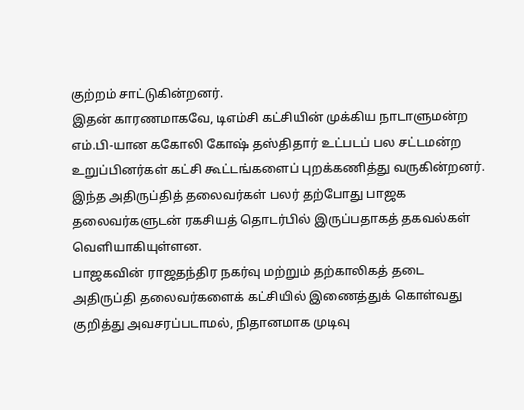குற்றம் சாட்டுகின்றனர்.
இதன் காரணமாகவே, டிஎம்சி கட்சியின் முக்கிய நாடாளுமன்ற எம்.பி-யான ககோலி கோஷ் தஸ்திதார் உட்படப் பல சட்டமன்ற உறுப்பினர்கள் கட்சி கூட்டங்களைப் புறக்கணித்து வருகின்றனர். இந்த அதிருப்தித் தலைவர்கள் பலர் தற்போது பாஜக தலைவர்களுடன் ரகசியத் தொடர்பில் இருப்பதாகத் தகவல்கள் வெளியாகியுள்ளன.
பாஜகவின் ராஜதந்திர நகர்வு மற்றும் தற்காலிகத் தடை
அதிருப்தி தலைவர்களைக் கட்சியில் இணைத்துக் கொள்வது குறித்து அவசரப்படாமல், நிதானமாக முடிவு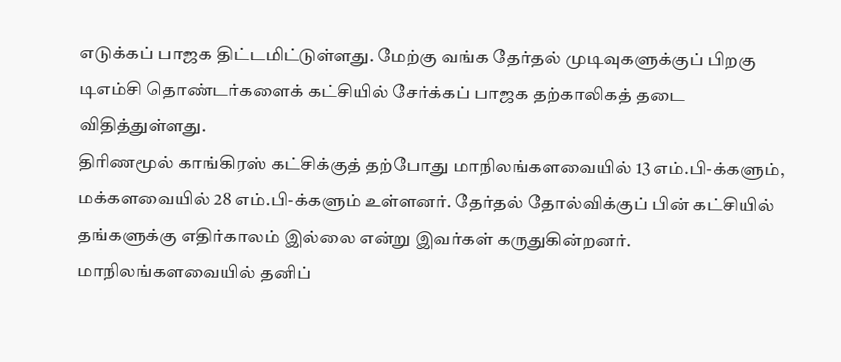எடுக்கப் பாஜக திட்டமிட்டுள்ளது. மேற்கு வங்க தேர்தல் முடிவுகளுக்குப் பிறகு டிஎம்சி தொண்டர்களைக் கட்சியில் சேர்க்கப் பாஜக தற்காலிகத் தடை விதித்துள்ளது.
திரிணமூல் காங்கிரஸ் கட்சிக்குத் தற்போது மாநிலங்களவையில் 13 எம்.பி-க்களும், மக்களவையில் 28 எம்.பி-க்களும் உள்ளனர். தேர்தல் தோல்விக்குப் பின் கட்சியில் தங்களுக்கு எதிர்காலம் இல்லை என்று இவர்கள் கருதுகின்றனர்.
மாநிலங்களவையில் தனிப்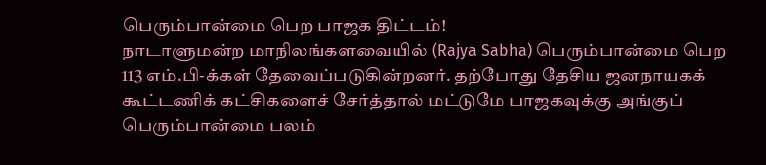பெரும்பான்மை பெற பாஜக திட்டம்!
நாடாளுமன்ற மாநிலங்களவையில் (Rajya Sabha) பெரும்பான்மை பெற 113 எம்.பி-க்கள் தேவைப்படுகின்றனர். தற்போது தேசிய ஜனநாயகக் கூட்டணிக் கட்சிகளைச் சேர்த்தால் மட்டுமே பாஜகவுக்கு அங்குப் பெரும்பான்மை பலம்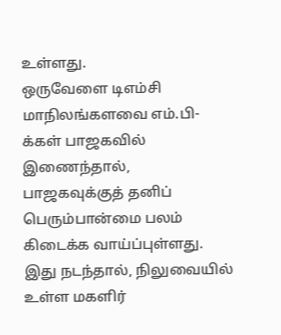உள்ளது.
ஒருவேளை டிஎம்சி மாநிலங்களவை எம்.பி-க்கள் பாஜகவில் இணைந்தால், பாஜகவுக்குத் தனிப் பெரும்பான்மை பலம் கிடைக்க வாய்ப்புள்ளது. இது நடந்தால், நிலுவையில் உள்ள மகளிர்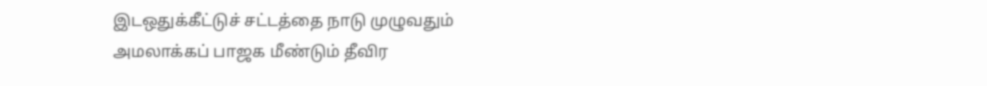இடஒதுக்கீட்டுச் சட்டத்தை நாடு முழுவதும் அமலாக்கப் பாஜக மீண்டும் தீவிர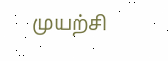முயற்சி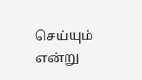செய்யும் என்று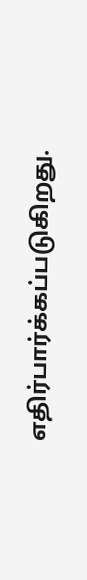எதிர்பார்க்கப்படுகிறது.